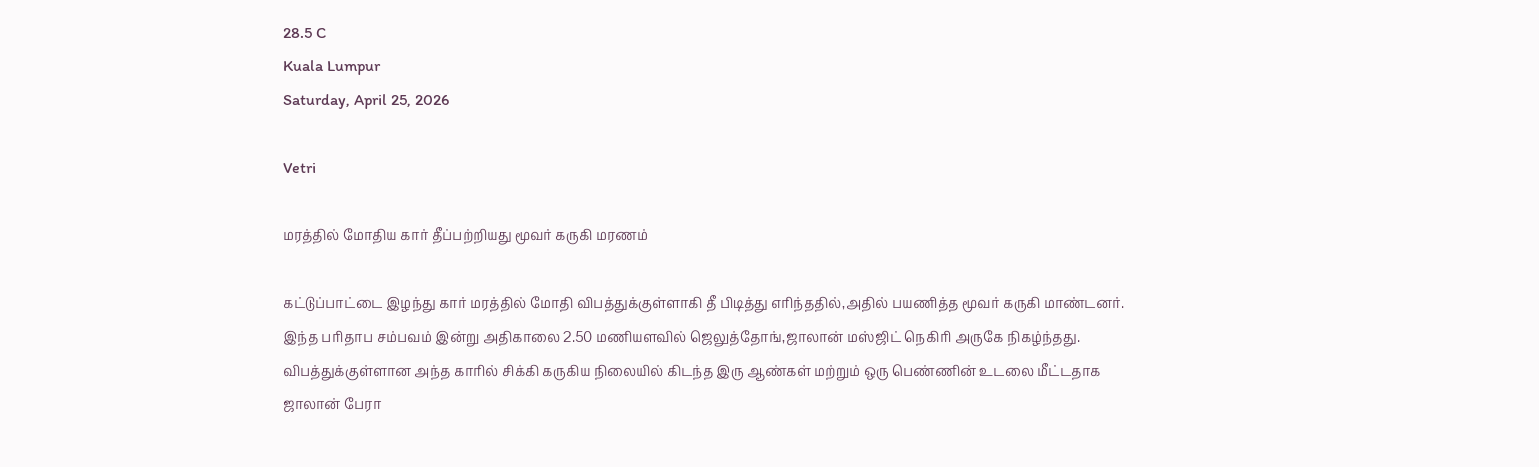28.5 C
Kuala Lumpur
Saturday, April 25, 2026

Vetri

மரத்தில் மோதிய கார் தீப்பற்றியது மூவர் கருகி மரணம்

கட்டுப்பாட்டை இழந்து கார் மரத்தில் மோதி விபத்துக்குள்ளாகி தீ பிடித்து எரிந்ததில்,அதில் பயணித்த மூவர் கருகி மாண்டனர்.
இந்த பரிதாப சம்பவம் இன்று அதிகாலை 2.50 மணியளவில் ஜெலுத்தோங்,ஜாலான் மஸ்ஜிட் நெகிரி அருகே நிகழ்ந்தது.
விபத்துக்குள்ளான அந்த காரில் சிக்கி கருகிய நிலையில் கிடந்த இரு ஆண்கள் மற்றும் ஒரு பெண்ணின் உடலை மீட்டதாக ஜாலான் பேரா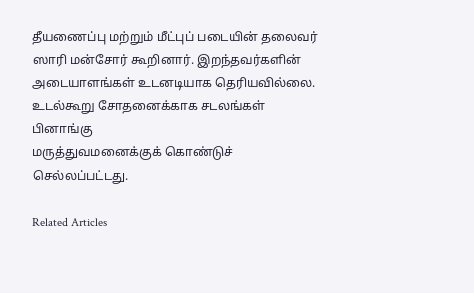தீயணைப்பு மற்றும் மீட்புப் படையின் தலைவர் ஸாரி மன்சோர் கூறினார். இறந்தவர்களின் அடையாளங்கள் உடனடியாக தெரியவில்லை. உடல்கூறு சோதனைக்காக சடலங்கள் பினாங்கு
மருத்துவமனைக்குக் கொண்டுச் செல்லப்பட்டது.

Related Articles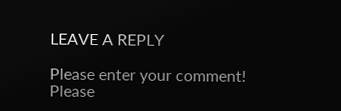LEAVE A REPLY

Please enter your comment!
Please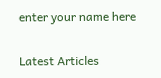enter your name here

Latest Articles